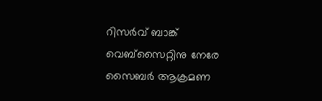റിസർവ് ബാങ്ക് വെബ്സൈറ്റിനു നേരേ സൈബർ ആക്രമണ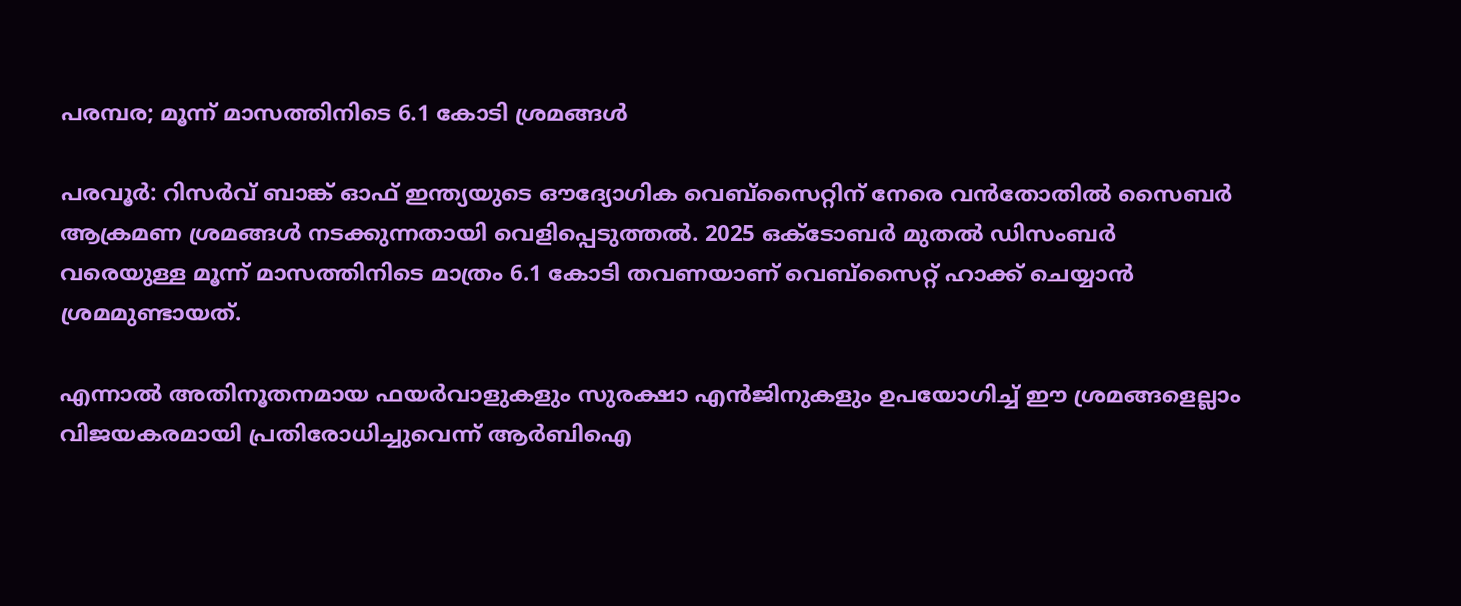പരമ്പര; മൂന്ന് മാസത്തിനിടെ 6.1 കോടി ശ്രമങ്ങൾ

പരവൂർ: റിസർവ് ബാങ്ക് ഓഫ് ഇന്ത്യയുടെ ഔദ്യോഗിക വെബ്‌സൈറ്റിന് നേരെ വൻതോതിൽ സൈബർ ആക്രമണ ശ്രമങ്ങൾ നടക്കുന്നതായി വെളിപ്പെടുത്തൽ. 2025 ഒക്ടോബർ മുതൽ ഡിസംബർ വരെയുള്ള മൂന്ന് മാസത്തിനിടെ മാത്രം 6.1 കോടി തവണയാണ് വെബ്‌സൈറ്റ് ഹാക്ക് ചെയ്യാൻ ശ്രമമുണ്ടായത്.

എന്നാൽ അതിനൂതനമായ ഫയർവാളുകളും സുരക്ഷാ എൻജിനുകളും ഉപയോഗിച്ച് ഈ ശ്രമങ്ങളെല്ലാം വിജയകരമായി പ്രതിരോധിച്ചുവെന്ന് ആർബിഐ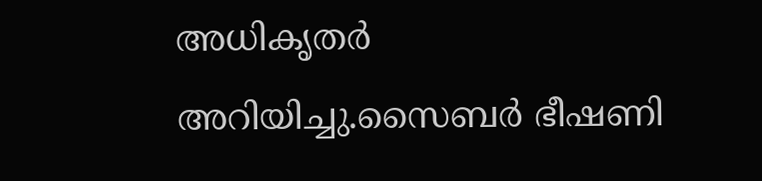അധികൃതർ അറിയിച്ചു.സൈബർ ഭീഷണി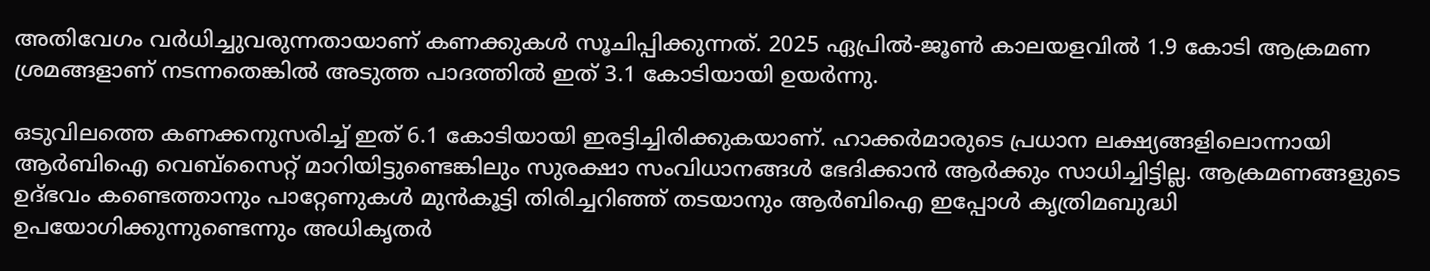അതിവേഗം വർധിച്ചുവരുന്നതായാണ് കണക്കുകൾ സൂചിപ്പിക്കുന്നത്. 2025 ഏപ്രിൽ-ജൂൺ കാലയളവിൽ 1.9 കോടി ആക്രമണ ശ്രമങ്ങളാണ് നടന്നതെങ്കിൽ അടുത്ത പാദത്തിൽ ഇത് 3.1 കോടിയായി ഉയർന്നു.

ഒടുവിലത്തെ കണക്കനുസരിച്ച് ഇത് 6.1 കോടിയായി ഇരട്ടിച്ചിരിക്കുകയാണ്. ഹാക്കർമാരുടെ പ്രധാന ലക്ഷ്യങ്ങളിലൊന്നായി ആർബിഐ വെബ്‌സൈറ്റ് മാറിയിട്ടുണ്ടെങ്കിലും സുരക്ഷാ സംവിധാനങ്ങൾ ഭേദിക്കാൻ ആർക്കും സാധിച്ചിട്ടില്ല. ആക്രമണങ്ങളുടെ ഉദ്ഭവം കണ്ടെത്താനും പാറ്റേണുകൾ മുൻകൂട്ടി തിരിച്ചറിഞ്ഞ് തടയാനും ആർബിഐ ഇപ്പോൾ കൃത്രിമബുദ്ധി ഉപയോഗിക്കുന്നുണ്ടെന്നും അധികൃതർ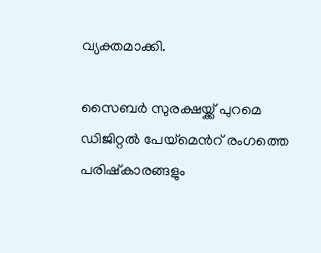വ്യക്തമാക്കി.

സൈബർ സുരക്ഷയ്ക്ക് പുറമെ ഡിജിറ്റൽ പേയ്‌മെന്‍റ് രംഗത്തെ പരിഷ്കാരങ്ങളും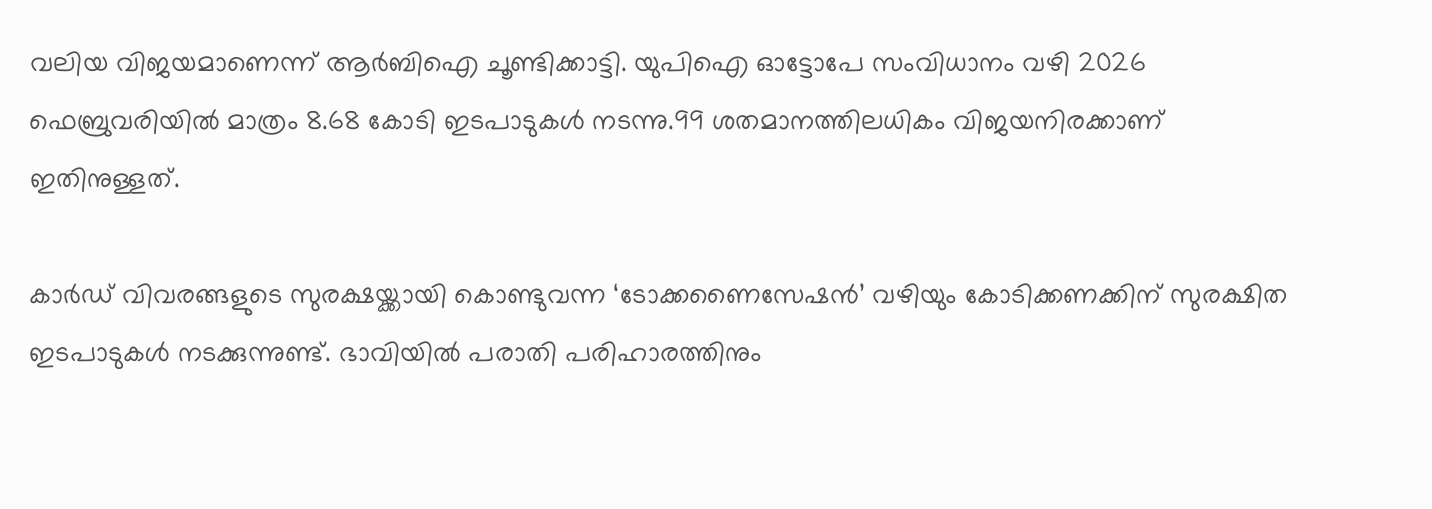വലിയ വിജയമാണെന്ന് ആർബിഐ ചൂണ്ടിക്കാട്ടി. യുപിഐ ഓട്ടോപേ സംവിധാനം വഴി 2026 ഫെബ്രുവരിയിൽ മാത്രം 8.68 കോടി ഇടപാടുകൾ നടന്നു.99 ശതമാനത്തിലധികം വിജയനിരക്കാണ് ഇതിനുള്ളത്.

കാർഡ് വിവരങ്ങളുടെ സുരക്ഷയ്ക്കായി കൊണ്ടുവന്ന ‘ടോക്കണൈസേഷൻ’ വഴിയും കോടിക്കണക്കിന് സുരക്ഷിത ഇടപാടുകൾ നടക്കുന്നുണ്ട്. ഭാവിയിൽ പരാതി പരിഹാരത്തിനും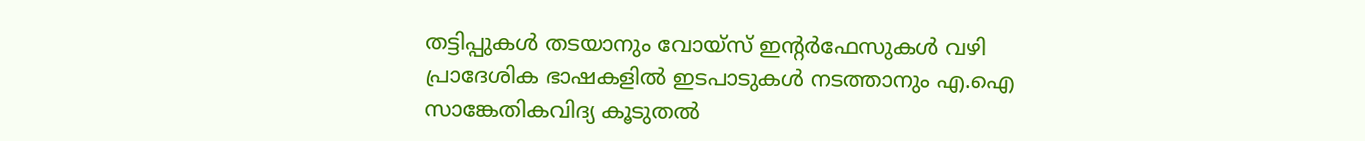തട്ടിപ്പുകൾ തടയാനും വോയ്‌സ് ഇന്‍റർഫേസുകൾ വഴി പ്രാദേശിക ഭാഷകളിൽ ഇടപാടുകൾ നടത്താനും എ.ഐ സാങ്കേതികവിദ്യ കൂടുതൽ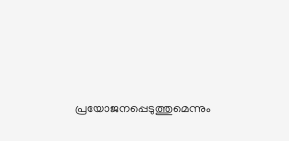പ്രയോജനപ്പെടുത്തുമെന്നും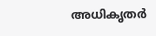അധികൃതർ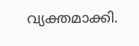വ്യക്തമാക്കി.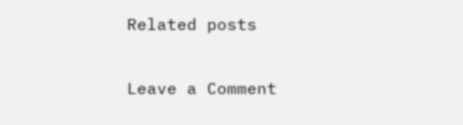Related posts

Leave a Comment